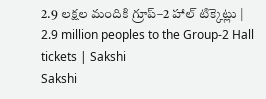2.9 లక్షల మందికి గ్రూప్‌–2 హాల్‌ టిక్కెట్లు | 2.9 million peoples to the Group-2 Hall tickets | Sakshi
Sakshi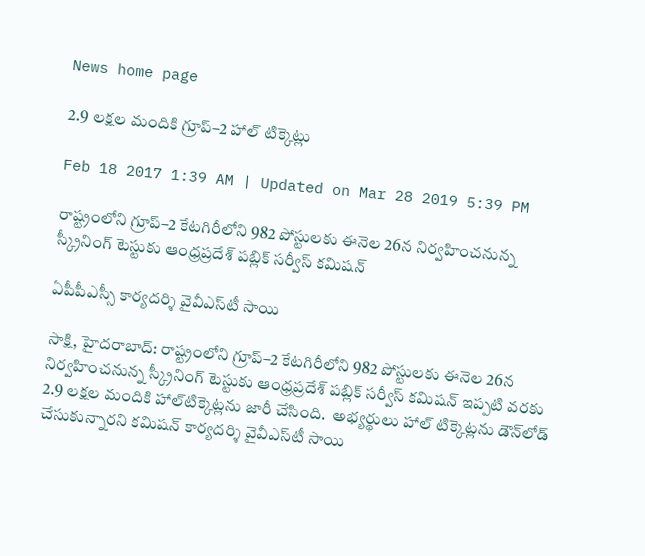News home page

2.9 లక్షల మందికి గ్రూప్‌–2 హాల్‌ టిక్కెట్లు

Feb 18 2017 1:39 AM | Updated on Mar 28 2019 5:39 PM

రాష్ట్రంలోని గ్రూప్‌–2 కేటగిరీలోని 982 పోస్టులకు ఈనెల 26న నిర్వహించనున్న స్క్రీనింగ్‌ టెస్టుకు ఆంధ్రప్రదేశ్‌ పబ్లిక్‌ సర్వీస్‌ కమిషన్‌

ఏపీపీఎస్సీ కార్యదర్శి వైవీఎస్‌టీ సాయి

సాక్షి, హైదరాబాద్‌: రాష్ట్రంలోని గ్రూప్‌–2 కేటగిరీలోని 982 పోస్టులకు ఈనెల 26న నిర్వహించనున్న స్క్రీనింగ్‌ టెస్టుకు ఆంధ్రప్రదేశ్‌ పబ్లిక్‌ సర్వీస్‌ కమిషన్‌ ఇప్పటి వరకు 2.9 లక్షల మందికి హాల్‌టిక్కెట్లను జారీ చేసింది.  అభ్యర్థులు హాల్‌ టిక్కెట్లను డౌన్‌లోడ్‌ చేసుకున్నారని కమిషన్‌ కార్యదర్శి వైవీఎస్‌టీ సాయి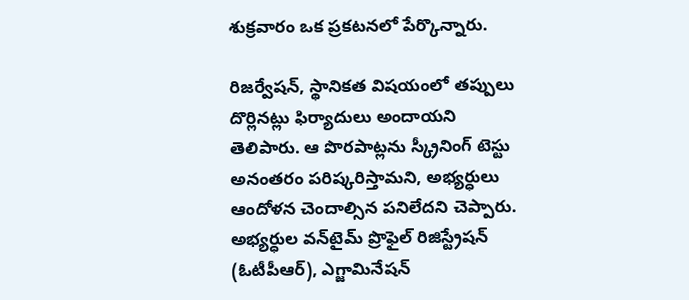శుక్రవారం ఒక ప్రకటనలో పేర్కొన్నారు.

రిజర్వేషన్, స్థానికత విషయంలో తప్పులు దొర్లినట్లు ఫిర్యాదులు అందాయని తెలిపారు. ఆ పొరపాట్లను స్క్రీనింగ్‌ టెస్టు అనంతరం పరిష్కరిస్తామని, అభ్యర్ధులు ఆందోళన చెందాల్సిన పనిలేదని చెప్పారు. అభ్యర్ధుల వన్‌టైమ్‌ ప్రొఫైల్‌ రిజిస్ట్రేషన్‌ (ఓటీపీఆర్‌), ఎగ్జామినేషన్‌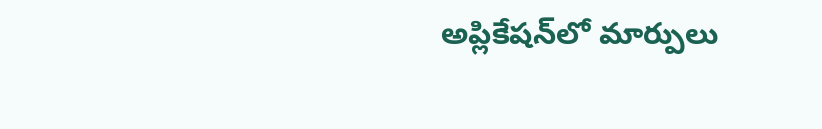అప్లికేషన్‌లో మార్పులు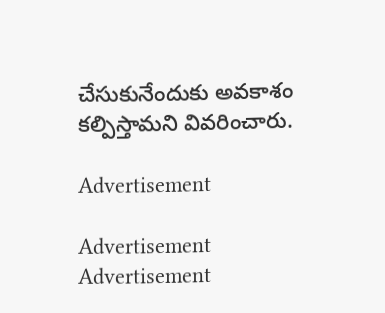చేసుకునేందుకు అవకాశం కల్పిస్తామని వివరించారు.

Advertisement

Advertisement
Advertisement